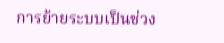การย้ายระบบเป็นช่วง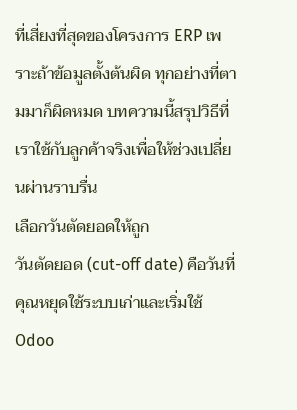ที่เสี่ยงที่สุดของโครงการ ERP เพราะถ้าข้อมูลตั้งต้นผิด ทุกอย่างที่ตามมาก็ผิดหมด บทความนี้สรุปวิธีที่เราใช้กับลูกค้าจริงเพื่อให้ช่วงเปลี่ยนผ่านราบรื่น
เลือกวันตัดยอดให้ถูก
วันตัดยอด (cut-off date) คือวันที่คุณหยุดใช้ระบบเก่าและเริ่มใช้ Odoo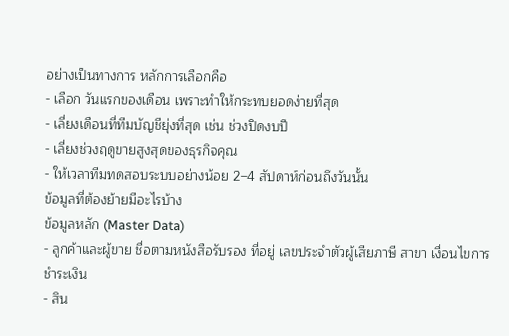อย่างเป็นทางการ หลักการเลือกคือ
- เลือก วันแรกของเดือน เพราะทำให้กระทบยอดง่ายที่สุด
- เลี่ยงเดือนที่ทีมบัญชียุ่งที่สุด เช่น ช่วงปิดงบปี
- เลี่ยงช่วงฤดูขายสูงสุดของธุรกิจคุณ
- ให้เวลาทีมทดสอบระบบอย่างน้อย 2–4 สัปดาห์ก่อนถึงวันนั้น
ข้อมูลที่ต้องย้ายมีอะไรบ้าง
ข้อมูลหลัก (Master Data)
- ลูกค้าและผู้ขาย ชื่อตามหนังสือรับรอง ที่อยู่ เลขประจำตัวผู้เสียภาษี สาขา เงื่อนไขการชำระเงิน
- สิน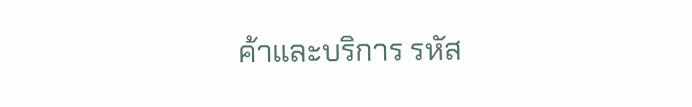ค้าและบริการ รหัส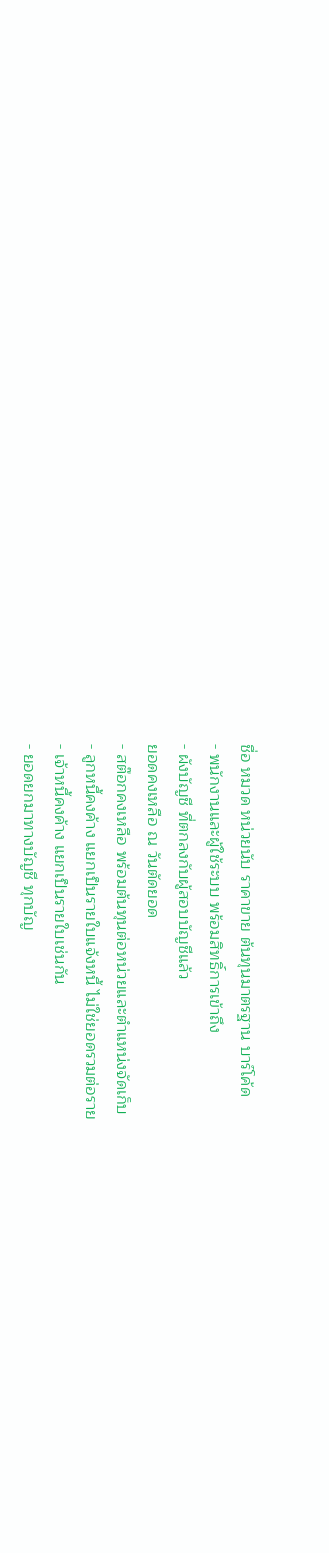ชื่อ หมวด หน่วยนับ ราคาขาย ต้นทุนมาตรฐาน บาร์โค้ด
- พนักงานและผู้ใช้ระบบ พร้อมสิทธิ์การเข้าถึง
- ผังบัญชี ที่ตกลงกับผู้สอบบัญชีแล้ว
ยอดคงเหลือ ณ วันตัดยอด
- สต๊อกคงเหลือ พร้อมต้นทุนต่อหน่วยและตำแหน่งจัดเก็บ
- ลูกหนี้คงค้าง แยกเป็นรายใบแจ้งหนี้ ไม่ใช่ยอดรวมต่อราย
- เจ้าหนี้คงค้าง แยกเป็นรายใบเช่นกัน
- ยอดยกมาทางบัญชี ทุกบัญ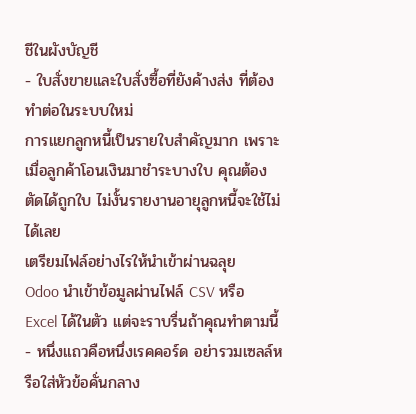ชีในผังบัญชี
- ใบสั่งขายและใบสั่งซื้อที่ยังค้างส่ง ที่ต้องทำต่อในระบบใหม่
การแยกลูกหนี้เป็นรายใบสำคัญมาก เพราะเมื่อลูกค้าโอนเงินมาชำระบางใบ คุณต้องตัดได้ถูกใบ ไม่งั้นรายงานอายุลูกหนี้จะใช้ไม่ได้เลย
เตรียมไฟล์อย่างไรให้นำเข้าผ่านฉลุย
Odoo นำเข้าข้อมูลผ่านไฟล์ CSV หรือ Excel ได้ในตัว แต่จะราบรื่นถ้าคุณทำตามนี้
- หนึ่งแถวคือหนึ่งเรคคอร์ด อย่ารวมเซลล์หรือใส่หัวข้อคั่นกลาง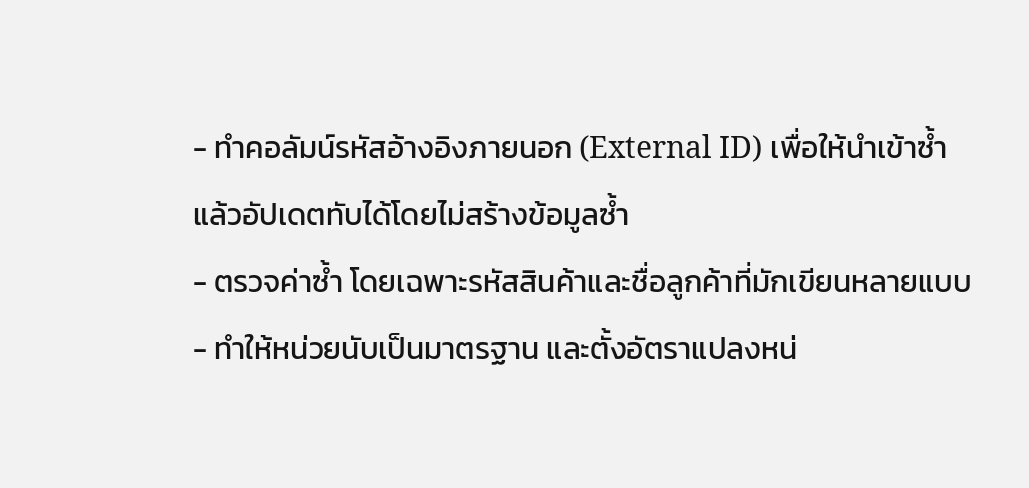- ทำคอลัมน์รหัสอ้างอิงภายนอก (External ID) เพื่อให้นำเข้าซ้ำแล้วอัปเดตทับได้โดยไม่สร้างข้อมูลซ้ำ
- ตรวจค่าซ้ำ โดยเฉพาะรหัสสินค้าและชื่อลูกค้าที่มักเขียนหลายแบบ
- ทำให้หน่วยนับเป็นมาตรฐาน และตั้งอัตราแปลงหน่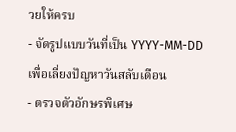วยให้ครบ
- จัดรูปแบบวันที่เป็น YYYY-MM-DD เพื่อเลี่ยงปัญหาวันสลับเดือน
- ตรวจตัวอักษรพิเศษ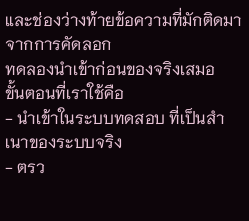และช่องว่างท้ายข้อความที่มักติดมาจากการคัดลอก
ทดลองนำเข้าก่อนของจริงเสมอ
ขั้นตอนที่เราใช้คือ
- นำเข้าในระบบทดสอบ ที่เป็นสำเนาของระบบจริง
- ตรว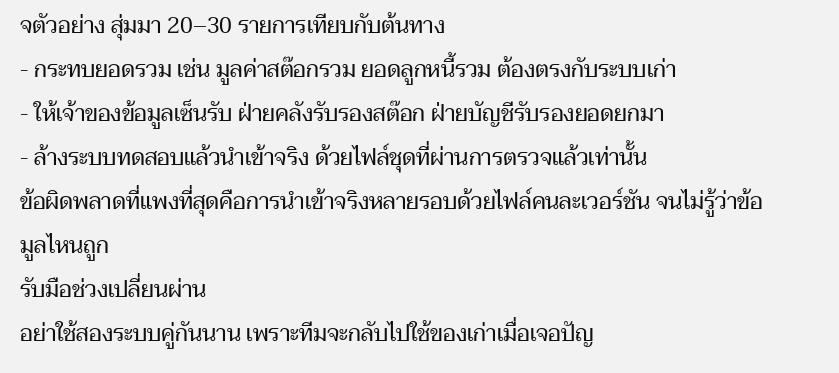จตัวอย่าง สุ่มมา 20–30 รายการเทียบกับต้นทาง
- กระทบยอดรวม เช่น มูลค่าสต๊อกรวม ยอดลูกหนี้รวม ต้องตรงกับระบบเก่า
- ให้เจ้าของข้อมูลเซ็นรับ ฝ่ายคลังรับรองสต๊อก ฝ่ายบัญชีรับรองยอดยกมา
- ล้างระบบทดสอบแล้วนำเข้าจริง ด้วยไฟล์ชุดที่ผ่านการตรวจแล้วเท่านั้น
ข้อผิดพลาดที่แพงที่สุดคือการนำเข้าจริงหลายรอบด้วยไฟล์คนละเวอร์ชัน จนไม่รู้ว่าข้อมูลไหนถูก
รับมือช่วงเปลี่ยนผ่าน
อย่าใช้สองระบบคู่กันนาน เพราะทีมจะกลับไปใช้ของเก่าเมื่อเจอปัญ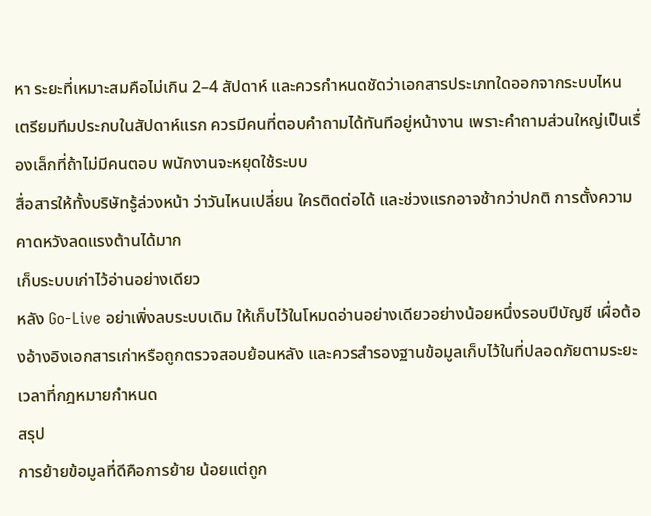หา ระยะที่เหมาะสมคือไม่เกิน 2–4 สัปดาห์ และควรกำหนดชัดว่าเอกสารประเภทใดออกจากระบบไหน
เตรียมทีมประกบในสัปดาห์แรก ควรมีคนที่ตอบคำถามได้ทันทีอยู่หน้างาน เพราะคำถามส่วนใหญ่เป็นเรื่องเล็กที่ถ้าไม่มีคนตอบ พนักงานจะหยุดใช้ระบบ
สื่อสารให้ทั้งบริษัทรู้ล่วงหน้า ว่าวันไหนเปลี่ยน ใครติดต่อได้ และช่วงแรกอาจช้ากว่าปกติ การตั้งความคาดหวังลดแรงต้านได้มาก
เก็บระบบเก่าไว้อ่านอย่างเดียว
หลัง Go-Live อย่าเพิ่งลบระบบเดิม ให้เก็บไว้ในโหมดอ่านอย่างเดียวอย่างน้อยหนึ่งรอบปีบัญชี เผื่อต้องอ้างอิงเอกสารเก่าหรือถูกตรวจสอบย้อนหลัง และควรสำรองฐานข้อมูลเก็บไว้ในที่ปลอดภัยตามระยะเวลาที่กฎหมายกำหนด
สรุป
การย้ายข้อมูลที่ดีคือการย้าย น้อยแต่ถูก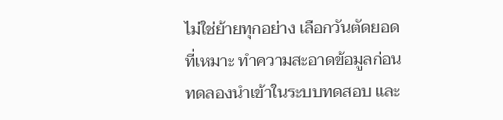ไม่ใช่ย้ายทุกอย่าง เลือกวันตัดยอดที่เหมาะ ทำความสะอาดข้อมูลก่อน ทดลองนำเข้าในระบบทดสอบ และ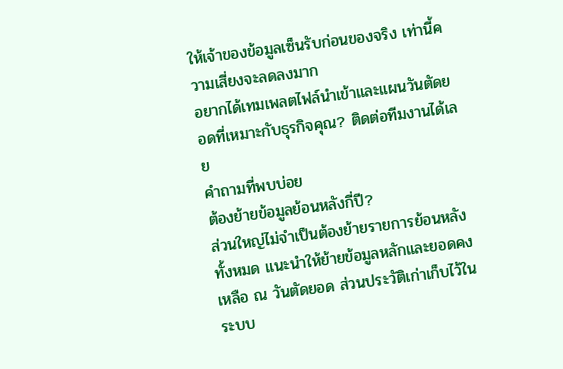ให้เจ้าของข้อมูลเซ็นรับก่อนของจริง เท่านี้ความเสี่ยงจะลดลงมาก
อยากได้เทมเพลตไฟล์นำเข้าและแผนวันตัดยอดที่เหมาะกับธุรกิจคุณ? ติดต่อทีมงานได้เลย
คำถามที่พบบ่อย
ต้องย้ายข้อมูลย้อนหลังกี่ปี?
ส่วนใหญ่ไม่จำเป็นต้องย้ายรายการย้อนหลังทั้งหมด แนะนำให้ย้ายข้อมูลหลักและยอดคงเหลือ ณ วันตัดยอด ส่วนประวัติเก่าเก็บไว้ในระบบ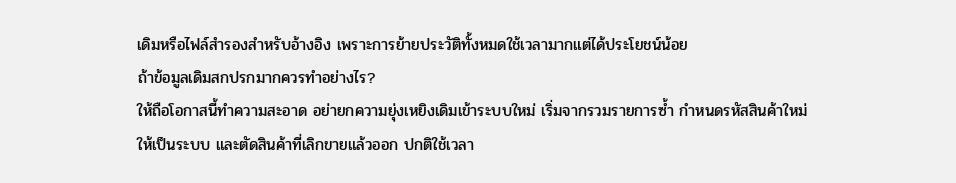เดิมหรือไฟล์สำรองสำหรับอ้างอิง เพราะการย้ายประวัติทั้งหมดใช้เวลามากแต่ได้ประโยชน์น้อย
ถ้าข้อมูลเดิมสกปรกมากควรทำอย่างไร?
ให้ถือโอกาสนี้ทำความสะอาด อย่ายกความยุ่งเหยิงเดิมเข้าระบบใหม่ เริ่มจากรวมรายการซ้ำ กำหนดรหัสสินค้าใหม่ให้เป็นระบบ และตัดสินค้าที่เลิกขายแล้วออก ปกติใช้เวลา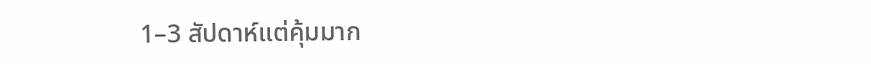1–3 สัปดาห์แต่คุ้มมาก